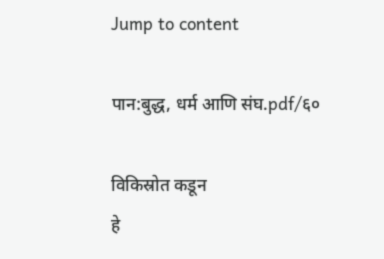Jump to content

पान:बुद्ध, धर्म आणि संघ.pdf/६०

विकिस्रोत कडून
हे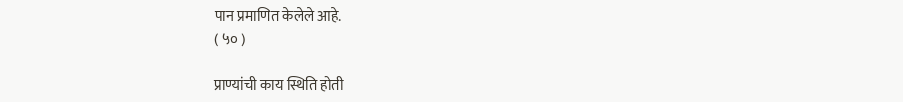पान प्रमाणित केलेले आहे.
( ५० )

प्राण्यांची काय स्थिति होती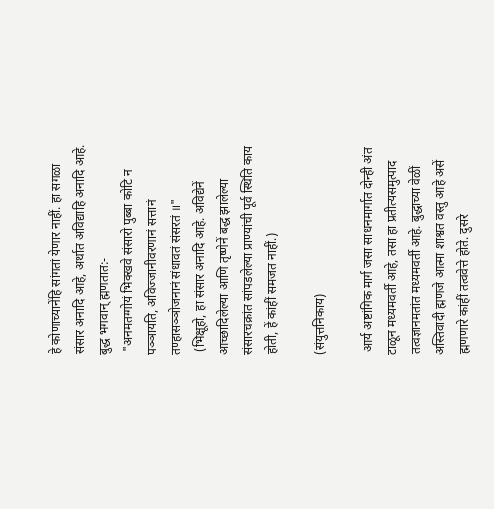हे कोणाच्यानेंहि सांगतां येणार नाहीं. हा सगळा संसार अनादि आहे, अर्थात अविद्याहि अनादि आहे. बुद्ध भगवान् ह्मणतात:-
 "अनमतग्गोयं भिक्खवे संसारो पुब्बा कोटि न पञ्ञायति, अविज्जानीवरणानं सत्तानं तण्हासञ्ञोजनानं संधावतं संसरतं ॥"
 (भिक्षूहो, हा संसार अनादि आहे. अविद्येनें आच्छादिलेल्या आणि तृष्णेनें बद्ध झालेल्या संसारचक्रांत सांपडलेल्या प्राण्यांची पूर्व स्थिति काय होती, हें कांहीं समजत नाहीं.)

(संयुत्तनिकाय)

 आर्य अष्टांगिक मार्ग जसा साधनमार्गात दोन्ही अंत टाळून मध्यमवर्ती आहे, तसा हा प्रतीत्यसमुत्पाद तत्वज्ञानमतांत मध्यमवर्ती आहे. बुद्धाच्या वेळीं अस्तिवादी ह्मणजे आत्मा शाश्वत वस्तु आहे असें ह्मणणारे कांहीं तत्ववेत्ते होते. दुसरे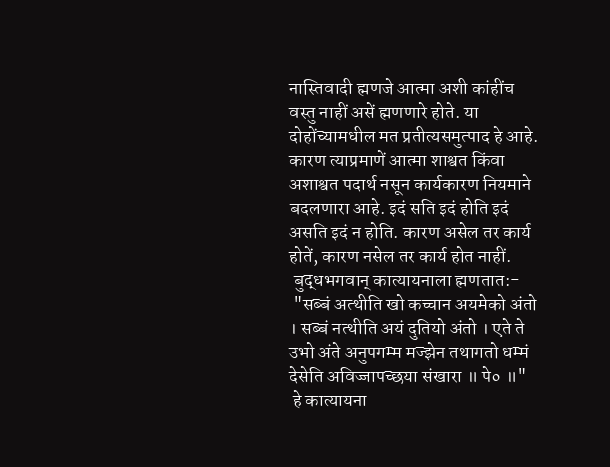नास्तिवादी ह्मणजे आत्मा अशी कांहींच वस्तु नाहीं असें ह्मणणारे होते. या दोहोंच्यामधील मत प्रतीत्यसमुत्पाद हे आहे. कारण त्याप्रमाणें आत्मा शाश्वत किंवा अशाश्वत पदार्थ नसून कार्यकारण नियमाने बदलणारा आहे. इदं सति इदं होति इदं असति इदं न होति. कारण असेल तर कार्य होतें, कारण नसेल तर कार्य होत नाहीं.
 बुद्धभगवान् कात्यायनाला ह्मणतात:-
 "सब्बं अत्थीति खो कच्चान अयमेको अंतो । सब्बं नत्थीति अयं दुतियो अंतो । एते ते उभो अंते अनुपगम्म मज्झेन तथागतो धम्मं देसेति अविज्जापच्छया संखारा ॥ पे० ॥"
 हे कात्यायना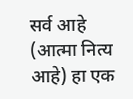सर्व आहे (आत्मा नित्य आहे) हा एक